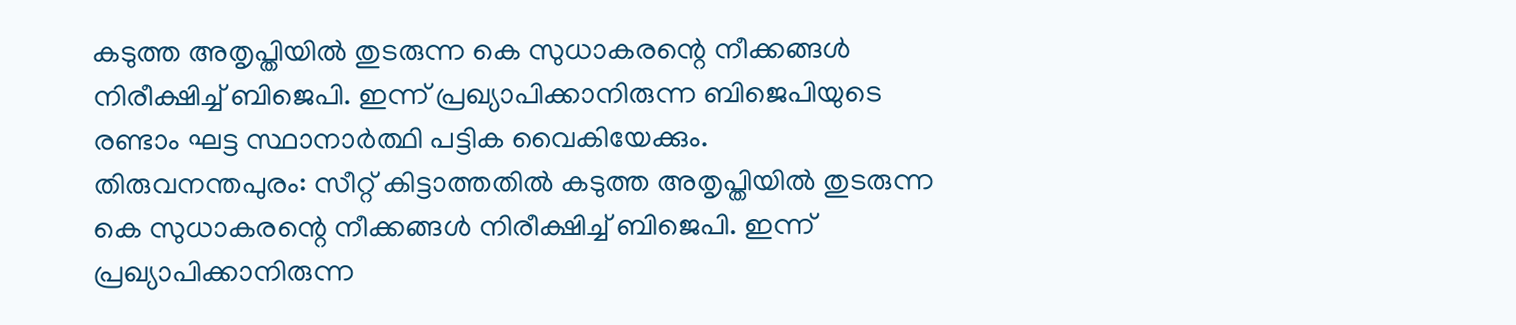കടുത്ത അതൃപ്തിയിൽ തുടരുന്ന കെ സുധാകരന്റെ നീക്കങ്ങൾ നിരീക്ഷിച്ച് ബിജെപി. ഇന്ന് പ്രഖ്യാപിക്കാനിരുന്ന ബിജെപിയുടെ രണ്ടാം ഘട്ട സ്ഥാനാർത്ഥി പട്ടിക വൈകിയേക്കും.
തിരുവനന്തപുരം: സീറ്റ് കിട്ടാത്തതിൽ കടുത്ത അതൃപ്തിയിൽ തുടരുന്ന കെ സുധാകരന്റെ നീക്കങ്ങൾ നിരീക്ഷിച്ച് ബിജെപി. ഇന്ന് പ്രഖ്യാപിക്കാനിരുന്ന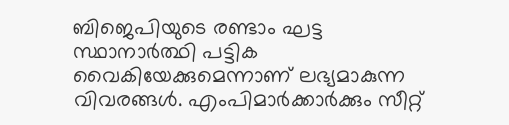ബിജെപിയുടെ രണ്ടാം ഘട്ട സ്ഥാനാർത്ഥി പട്ടിക വൈകിയേക്കുമെന്നാണ് ലഭ്യമാകുന്ന വിവരങ്ങൾ. എംപിമാർക്കാർക്കും സീറ്റ്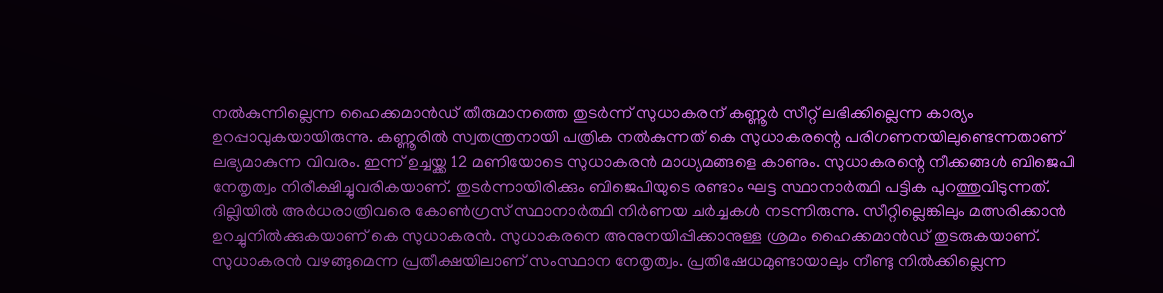നൽകുന്നില്ലെന്ന ഹൈക്കമാൻഡ് തീരുമാനത്തെ തുടർന്ന് സുധാകരന് കണ്ണൂർ സീറ്റ് ലഭിക്കില്ലെന്ന കാര്യം ഉറപ്പാവുകയായിരുന്നു. കണ്ണൂരിൽ സ്വതന്ത്രനായി പത്രിക നൽകുന്നത് കെ സുധാകരന്റെ പരിഗണനയിലുണ്ടെന്നതാണ് ലഭ്യമാകുന്ന വിവരം. ഇന്ന് ഉച്ചയ്ക്ക 12 മണിയോടെ സുധാകരൻ മാധ്യമങ്ങളെ കാണും. സുധാകരന്റെ നീക്കങ്ങൾ ബിജെപി നേതൃത്വം നിരീക്ഷിച്ചുവരികയാണ്. തുടർന്നായിരിക്കും ബിജെപിയുടെ രണ്ടാം ഘട്ട സ്ഥാനാർത്ഥി പട്ടിക പുറത്തുവിടുന്നത്.
ദില്ലിയിൽ അർധരാത്രിവരെ കോൺഗ്രസ് സ്ഥാനാർത്ഥി നിർണയ ചർച്ചകൾ നടന്നിരുന്നു. സീറ്റില്ലെങ്കിലും മത്സരിക്കാൻ ഉറച്ചുനിൽക്കുകയാണ് കെ സുധാകരൻ. സുധാകരനെ അനുനയിപ്പിക്കാനുള്ള ശ്രമം ഹൈക്കമാൻഡ് തുടരുകയാണ്. സുധാകരൻ വഴങ്ങുമെന്ന പ്രതീക്ഷയിലാണ് സംസ്ഥാന നേതൃത്വം. പ്രതിഷേധമുണ്ടായാലും നീണ്ടു നിൽക്കില്ലെന്ന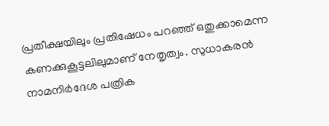പ്രതീക്ഷയിലും പ്രതിഷേധം പറഞ്ഞ് ഒതുക്കാമെന്ന കണക്കുകൂട്ടലിലുമാണ് നേതൃത്വം. സുധാകരൻ നാമനിർദേശ പത്രിക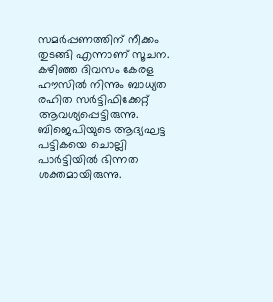സമർപ്പണത്തിന് നീക്കം തുടങ്ങി എന്നാണ് സൂചന. കഴിഞ്ഞ ദിവസം കേരള ഹൗസിൽ നിന്നും ബാധ്യത രഹിത സർട്ടിഫിക്കേറ്റ് ആവശ്യപ്പെട്ടിരുന്നു.
ബിജെപിയുടെ ആദ്യഘട്ട പട്ടികയെ ചൊല്ലി പാർട്ടിയിൽ ഭിന്നത ശക്തമായിരുന്നു.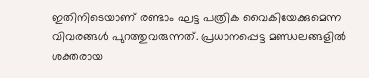ഇതിനിടെയാണ് രണ്ടാം ഘട്ട പത്രിക വൈകിയേക്കുമെന്ന വിവരങ്ങൾ പുറത്തുവരുന്നത്. പ്രധാനപ്പെട്ട മണ്ഡലങ്ങളിൽ ശക്തരായ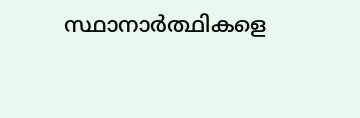സ്ഥാനാർത്ഥികളെ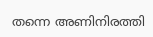തന്നെ അണിനിരത്തി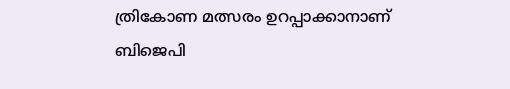ത്രികോണ മത്സരം ഉറപ്പാക്കാനാണ് ബിജെപി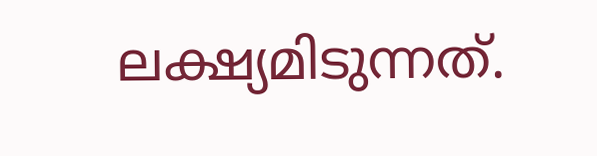ലക്ഷ്യമിടുന്നത്.